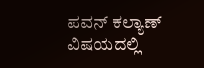ಪವನ್ ಕಲ್ಯಾಣ್ ವಿಷಯದಲ್ಲಿ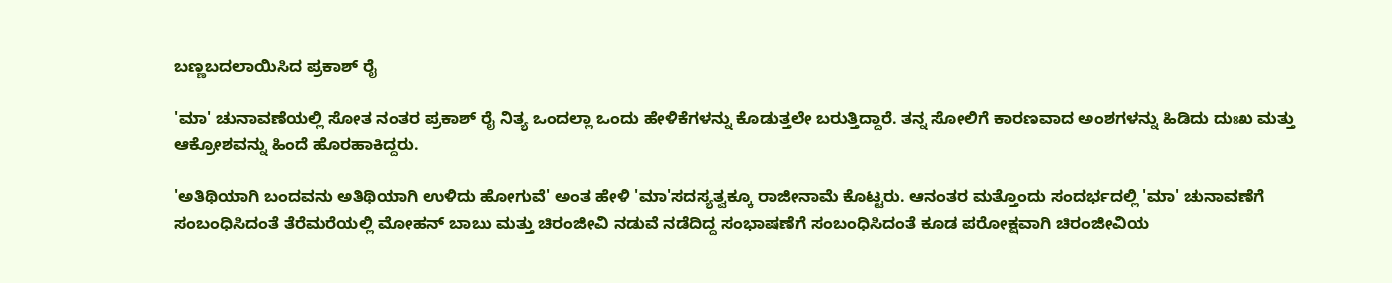ಬಣ್ಣಬದಲಾಯಿಸಿದ ಪ್ರಕಾಶ್ ರೈ

'ಮಾ' ಚುನಾವಣೆಯಲ್ಲಿ ಸೋತ ನಂತರ ಪ್ರಕಾಶ್ ರೈ ನಿತ್ಯ ಒಂದಲ್ಲಾ ಒಂದು ಹೇಳಿಕೆಗಳನ್ನು ಕೊಡುತ್ತಲೇ ಬರುತ್ತಿದ್ದಾರೆ. ತನ್ನ ಸೋಲಿಗೆ ಕಾರಣವಾದ ಅಂಶಗಳನ್ನು ಹಿಡಿದು ದುಃಖ ಮತ್ತು ಆಕ್ರೋಶವನ್ನು ಹಿಂದೆ ಹೊರಹಾಕಿದ್ದರು.

'ಅತಿಥಿಯಾಗಿ ಬಂದವನು ಅತಿಥಿಯಾಗಿ ಉಳಿದು ಹೋಗುವೆ' ಅಂತ ಹೇಳಿ 'ಮಾ'ಸದಸ್ಯತ್ವಕ್ಕೂ ರಾಜೀನಾಮೆ ಕೊಟ್ಟರು. ಆನಂತರ ಮತ್ತೊಂದು ಸಂದರ್ಭದಲ್ಲಿ 'ಮಾ' ಚುನಾವಣೆಗೆ ಸಂಬಂಧಿಸಿದಂತೆ ತೆರೆಮರೆಯಲ್ಲಿ ಮೋಹನ್ ಬಾಬು ಮತ್ತು ಚಿರಂಜೀವಿ ನಡುವೆ ನಡೆದಿದ್ದ ಸಂಭಾಷಣೆಗೆ ಸಂಬಂಧಿಸಿದಂತೆ ಕೂಡ ಪರೋಕ್ಷವಾಗಿ ಚಿರಂಜೀವಿಯ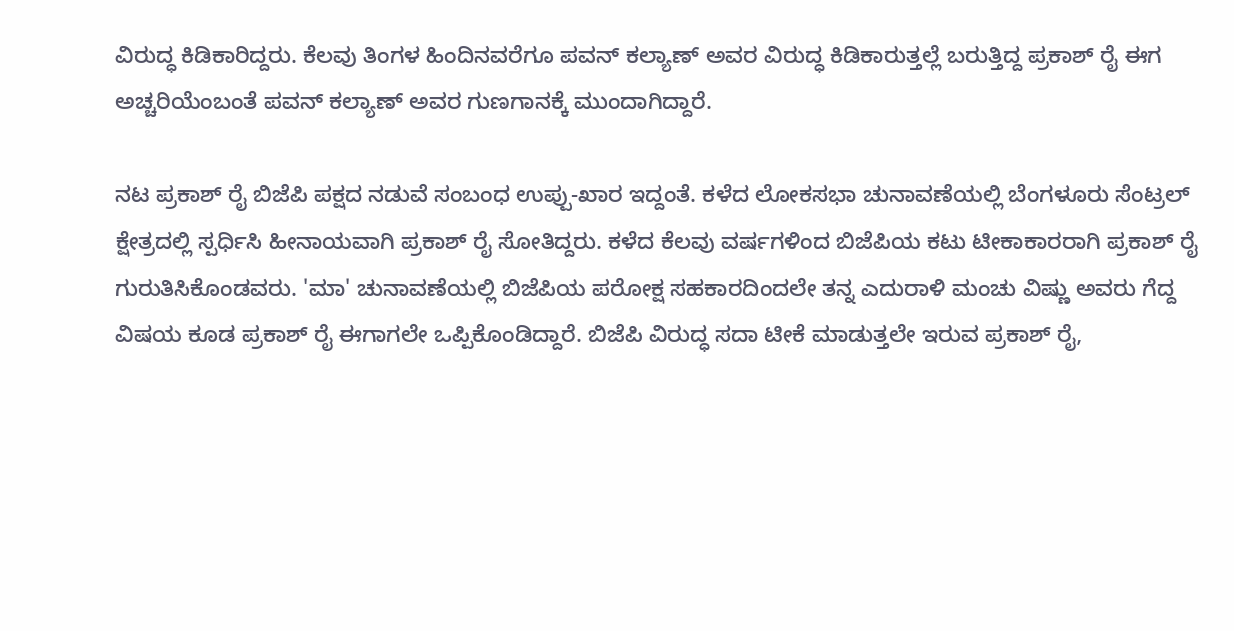ವಿರುದ್ಧ ಕಿಡಿಕಾರಿದ್ದರು. ಕೆಲವು ತಿಂಗಳ ಹಿಂದಿನವರೆಗೂ ಪವನ್ ಕಲ್ಯಾಣ್ ಅವರ ವಿರುದ್ಧ ಕಿಡಿಕಾರುತ್ತಲ್ಲೆ ಬರುತ್ತಿದ್ದ ಪ್ರಕಾಶ್ ರೈ ಈಗ ಅಚ್ಚರಿಯೆಂಬಂತೆ ಪವನ್ ಕಲ್ಯಾಣ್ ಅವರ ಗುಣಗಾನಕ್ಕೆ ಮುಂದಾಗಿದ್ದಾರೆ.

ನಟ ಪ್ರಕಾಶ್ ರೈ ಬಿಜೆಪಿ ಪಕ್ಷದ ನಡುವೆ ಸಂಬಂಧ ಉಪ್ಪು-ಖಾರ ಇದ್ದಂತೆ. ಕಳೆದ ಲೋಕಸಭಾ ಚುನಾವಣೆಯಲ್ಲಿ ಬೆಂಗಳೂರು ಸೆಂಟ್ರಲ್ ಕ್ಷೇತ್ರದಲ್ಲಿ ಸ್ಪರ್ಧಿಸಿ ಹೀನಾಯವಾಗಿ ಪ್ರಕಾಶ್ ರೈ ಸೋತಿದ್ದರು. ಕಳೆದ ಕೆಲವು ವರ್ಷಗಳಿಂದ ಬಿಜೆಪಿಯ ಕಟು ಟೀಕಾಕಾರರಾಗಿ ಪ್ರಕಾಶ್ ರೈ ಗುರುತಿಸಿಕೊಂಡವರು. 'ಮಾ' ಚುನಾವಣೆಯಲ್ಲಿ ಬಿಜೆಪಿಯ ಪರೋಕ್ಷ ಸಹಕಾರದಿಂದಲೇ ತನ್ನ ಎದುರಾಳಿ ಮಂಚು ವಿಷ್ಣು ಅವರು ಗೆದ್ದ ವಿಷಯ ಕೂಡ ಪ್ರಕಾಶ್ ರೈ ಈಗಾಗಲೇ ಒಪ್ಪಿಕೊಂಡಿದ್ದಾರೆ. ಬಿಜೆಪಿ ವಿರುದ್ಧ ಸದಾ ಟೀಕೆ ಮಾಡುತ್ತಲೇ ಇರುವ ಪ್ರಕಾಶ್ ರೈ,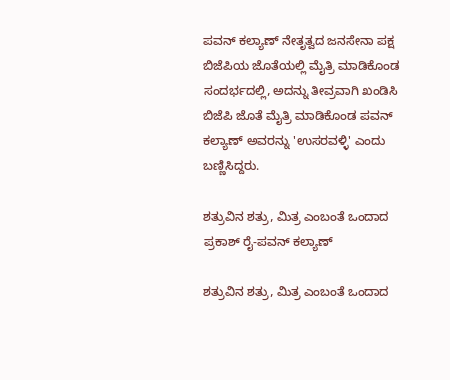ಪವನ್ ಕಲ್ಯಾಣ್ ನೇತೃತ್ವದ ಜನಸೇನಾ ಪಕ್ಷ ಬಿಜೆಪಿಯ ಜೊತೆಯಲ್ಲಿ ಮೈತ್ರಿ ಮಾಡಿಕೊಂಡ ಸಂದರ್ಭದಲ್ಲಿ, ಅದನ್ನು ತೀವ್ರವಾಗಿ ಖಂಡಿಸಿ ಬಿಜೆಪಿ ಜೊತೆ ಮೈತ್ರಿ ಮಾಡಿಕೊಂಡ ಪವನ್ ಕಲ್ಯಾಣ್ ಅವರನ್ನು 'ಉಸರವಳ್ಳಿ' ಎಂದು ಬಣ್ಣಿಸಿದ್ದರು.

ಶತ್ರುವಿನ ಶತ್ರು, ಮಿತ್ರ ಎಂಬಂತೆ ಒಂದಾದ ಪ್ರಕಾಶ್ ರೈ-ಪವನ್ ಕಲ್ಯಾಣ್

ಶತ್ರುವಿನ ಶತ್ರು, ಮಿತ್ರ ಎಂಬಂತೆ ಒಂದಾದ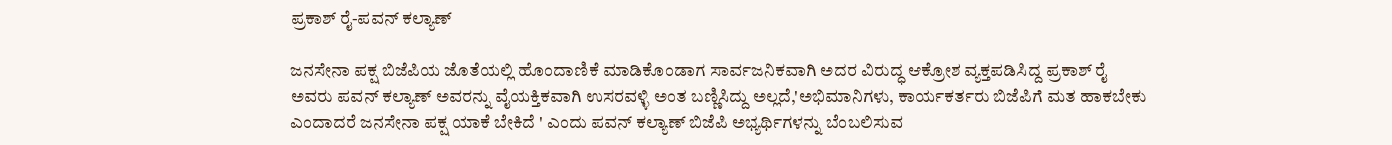ಪ್ರಕಾಶ್ ರೈ-ಪವನ್ ಕಲ್ಯಾಣ್

ಜನಸೇನಾ ಪಕ್ಷ ಬಿಜೆಪಿಯ ಜೊತೆಯಲ್ಲಿ ಹೊಂದಾಣಿಕೆ ಮಾಡಿಕೊಂಡಾಗ ಸಾರ್ವಜನಿಕವಾಗಿ ಅದರ ವಿರುದ್ಧ ಆಕ್ರೋಶ ವ್ಯಕ್ತಪಡಿಸಿದ್ದ ಪ್ರಕಾಶ್ ರೈ ಅವರು ಪವನ್ ಕಲ್ಯಾಣ್ ಅವರನ್ನು ವೈಯಕ್ತಿಕವಾಗಿ ಉಸರವಳ್ಳಿ ಅಂತ ಬಣ್ಣಿಸಿದ್ದು ಅಲ್ಲದೆ,'ಅಭಿಮಾನಿಗಳು, ಕಾರ್ಯಕರ್ತರು ಬಿಜೆಪಿಗೆ ಮತ ಹಾಕಬೇಕು ಎಂದಾದರೆ ಜನಸೇನಾ ಪಕ್ಷ ಯಾಕೆ ಬೇಕಿದೆ ' ಎಂದು ಪವನ್ ಕಲ್ಯಾಣ್ ಬಿಜೆಪಿ ಅಭ್ಯರ್ಥಿಗಳನ್ನು ಬೆಂಬಲಿಸುವ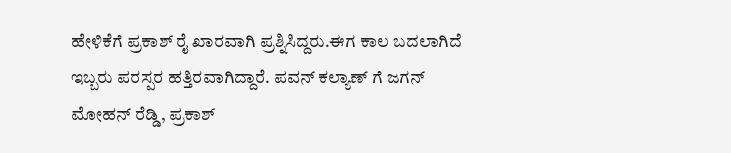ಹೇಳಿಕೆಗೆ ಪ್ರಕಾಶ್ ರೈ ಖಾರವಾಗಿ ಪ್ರಶ್ನಿಸಿದ್ದರು.ಈಗ ಕಾಲ ಬದಲಾಗಿದೆ ಇಬ್ಬರು ಪರಸ್ಪರ ಹತ್ತಿರವಾಗಿದ್ದಾರೆ. ಪವನ್ ಕಲ್ಯಾಣ್ ಗೆ ಜಗನ್ ಮೋಹನ್ ರೆಡ್ಡಿ, ಪ್ರಕಾಶ್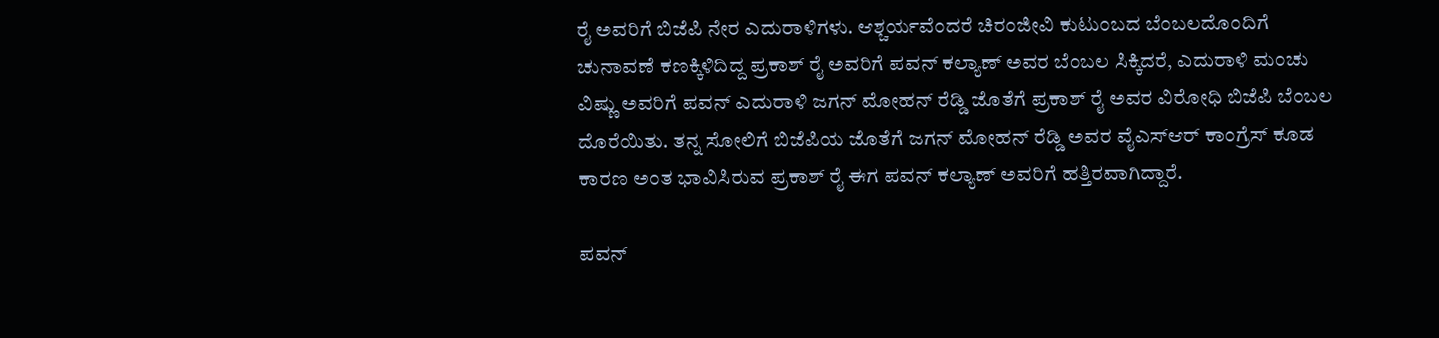ರೈ ಅವರಿಗೆ ಬಿಜೆಪಿ ನೇರ ಎದುರಾಳಿಗಳು. ಆಶ್ಚರ್ಯವೆಂದರೆ ಚಿರಂಜೀವಿ ಕುಟುಂಬದ ಬೆಂಬಲದೊಂದಿಗೆ ಚುನಾವಣೆ ಕಣಕ್ಕಿಳಿದಿದ್ದ ಪ್ರಕಾಶ್ ರೈ ಅವರಿಗೆ ಪವನ್ ಕಲ್ಯಾಣ್ ಅವರ ಬೆಂಬಲ ಸಿಕ್ಕಿದರೆ, ಎದುರಾಳಿ ಮಂಚು ವಿಷ್ಣು ಅವರಿಗೆ ಪವನ್ ಎದುರಾಳಿ ಜಗನ್ ಮೋಹನ್ ರೆಡ್ಡಿ ಜೊತೆಗೆ ಪ್ರಕಾಶ್ ರೈ ಅವರ ವಿರೋಧಿ ಬಿಜೆಪಿ ಬೆಂಬಲ ದೊರೆಯಿತು. ತನ್ನ ಸೋಲಿಗೆ ಬಿಜೆಪಿಯ ಜೊತೆಗೆ ಜಗನ್ ಮೋಹನ್ ರೆಡ್ಡಿ ಅವರ ವೈಎಸ್ಆರ್ ಕಾಂಗ್ರೆಸ್ ಕೂಡ ಕಾರಣ ಅಂತ ಭಾವಿಸಿರುವ ಪ್ರಕಾಶ್ ರೈ ಈಗ ಪವನ್ ಕಲ್ಯಾಣ್ ಅವರಿಗೆ ಹತ್ತಿರವಾಗಿದ್ದಾರೆ.

ಪವನ್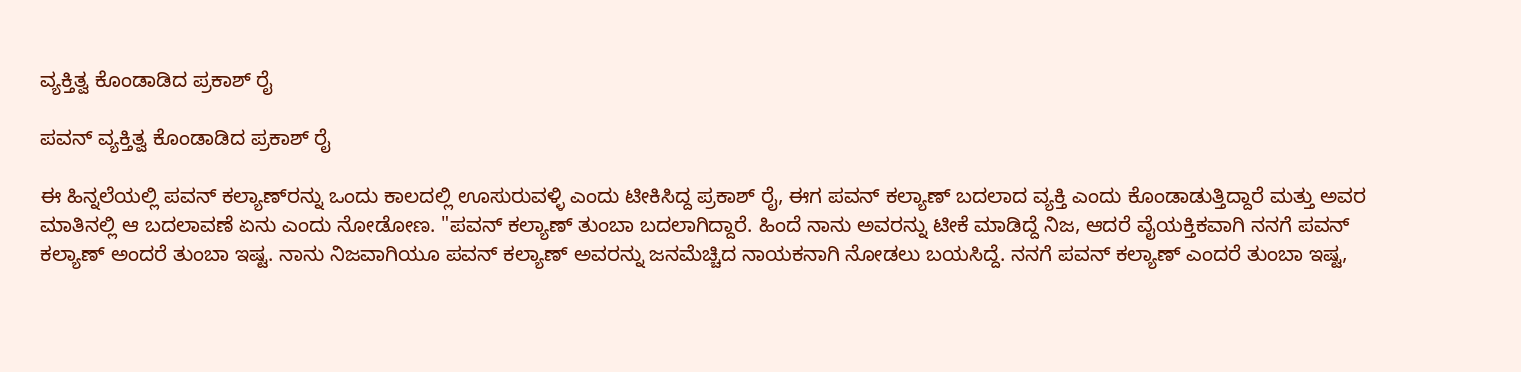ವ್ಯಕ್ತಿತ್ವ ಕೊಂಡಾಡಿದ ಪ್ರಕಾಶ್ ರೈ

ಪವನ್ ವ್ಯಕ್ತಿತ್ವ ಕೊಂಡಾಡಿದ ಪ್ರಕಾಶ್ ರೈ

ಈ ಹಿನ್ನಲೆಯಲ್ಲಿ ಪವನ್ ಕಲ್ಯಾಣ್‌ರನ್ನು ಒಂದು ಕಾಲದಲ್ಲಿ ಊಸುರುವಳ್ಳಿ ಎಂದು ಟೀಕಿಸಿದ್ದ ಪ್ರಕಾಶ್ ರೈ, ಈಗ ಪವನ್ ಕಲ್ಯಾಣ್ ಬದಲಾದ ವ್ಯಕ್ತಿ ಎಂದು ಕೊಂಡಾಡುತ್ತಿದ್ದಾರೆ ಮತ್ತು ಅವರ ಮಾತಿನಲ್ಲಿ ಆ ಬದಲಾವಣೆ ಏನು ಎಂದು ನೋಡೋಣ. "ಪವನ್ ಕಲ್ಯಾಣ್ ತುಂಬಾ ಬದಲಾಗಿದ್ದಾರೆ. ಹಿಂದೆ ನಾನು ಅವರನ್ನು ಟೀಕೆ ಮಾಡಿದ್ದೆ ನಿಜ, ಆದರೆ ವೈಯಕ್ತಿಕವಾಗಿ ನನಗೆ ಪವನ್ ಕಲ್ಯಾಣ್ ಅಂದರೆ ತುಂಬಾ ಇಷ್ಟ. ನಾನು ನಿಜವಾಗಿಯೂ ಪವನ್ ಕಲ್ಯಾಣ್ ಅವರನ್ನು ಜನಮೆಚ್ಚಿದ ನಾಯಕನಾಗಿ ನೋಡಲು ಬಯಸಿದ್ದೆ. ನನಗೆ ಪವನ್ ಕಲ್ಯಾಣ್ ಎಂದರೆ ತುಂಬಾ ಇಷ್ಟ,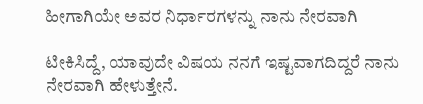ಹೀಗಾಗಿಯೇ ಅವರ ನಿರ್ಧಾರಗಳನ್ನು ನಾನು ನೇರವಾಗಿ

ಟೀಕಿಸಿದ್ದೆ, ಯಾವುದೇ ವಿಷಯ ನನಗೆ ಇಷ್ಟವಾಗದಿದ್ದರೆ ನಾನು ನೇರವಾಗಿ ಹೇಳುತ್ತೇನೆ.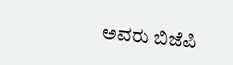ಅವರು ಬಿಜೆಪಿ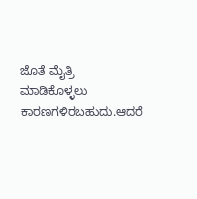ಜೊತೆ ಮೈತ್ರಿ ಮಾಡಿಕೊಳ್ಳಲು ಕಾರಣಗಳಿರಬಹುದು.ಆದರೆ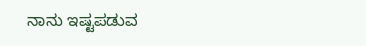ನಾನು ಇಷ್ಟಪಡುವ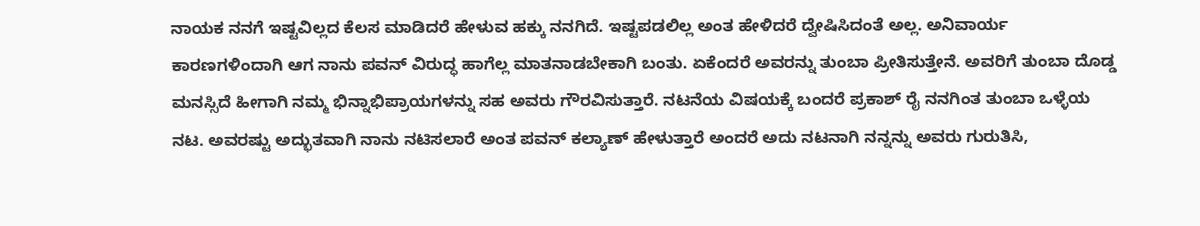ನಾಯಕ ನನಗೆ ಇಷ್ಟವಿಲ್ಲದ ಕೆಲಸ ಮಾಡಿದರೆ ಹೇಳುವ ಹಕ್ಕು ನನಗಿದೆ. ಇಷ್ಟಪಡಲಿಲ್ಲ ಅಂತ ಹೇಳಿದರೆ ದ್ವೇಷಿಸಿದಂತೆ ಅಲ್ಲ. ಅನಿವಾರ್ಯ ಕಾರಣಗಳಿಂದಾಗಿ ಆಗ ನಾನು ಪವನ್ ವಿರುದ್ಧ ಹಾಗೆಲ್ಲ ಮಾತನಾಡಬೇಕಾಗಿ ಬಂತು. ಏಕೆಂದರೆ ಅವರನ್ನು ತುಂಬಾ ಪ್ರೀತಿಸುತ್ತೇನೆ. ಅವರಿಗೆ ತುಂಬಾ ದೊಡ್ಡ ಮನಸ್ಸಿದೆ ಹೀಗಾಗಿ ನಮ್ಮ ಭಿನ್ನಾಭಿಪ್ರಾಯಗಳನ್ನು ಸಹ ಅವರು ಗೌರವಿಸುತ್ತಾರೆ. ನಟನೆಯ ವಿಷಯಕ್ಕೆ ಬಂದರೆ ಪ್ರಕಾಶ್ ರೈ ನನಗಿಂತ ತುಂಬಾ ಒಳ್ಳೆಯ ನಟ. ಅವರಷ್ಟು ಅದ್ಭುತವಾಗಿ ನಾನು ನಟಿಸಲಾರೆ ಅಂತ ಪವನ್ ಕಲ್ಯಾಣ್ ಹೇಳುತ್ತಾರೆ ಅಂದರೆ ಅದು ನಟನಾಗಿ ನನ್ನನ್ನು ಅವರು ಗುರುತಿಸಿ,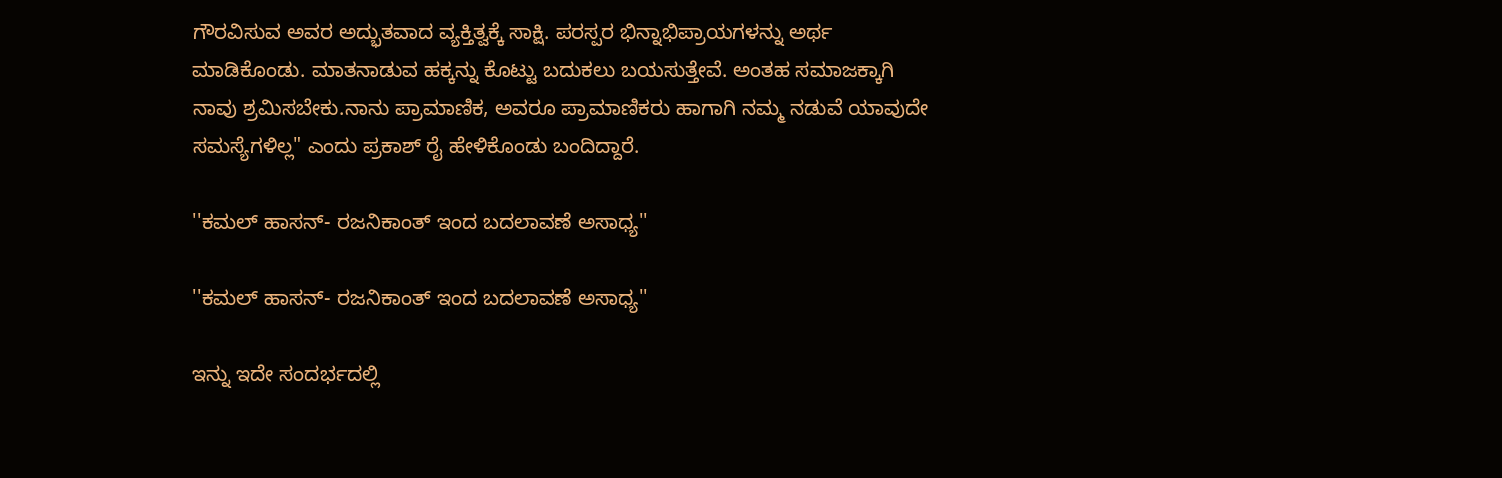ಗೌರವಿಸುವ ಅವರ ಅದ್ಭುತವಾದ ವ್ಯಕ್ತಿತ್ವಕ್ಕೆ ಸಾಕ್ಷಿ. ಪರಸ್ಪರ ಭಿನ್ನಾಭಿಪ್ರಾಯಗಳನ್ನು ಅರ್ಥ ಮಾಡಿಕೊಂಡು. ಮಾತನಾಡುವ ಹಕ್ಕನ್ನು ಕೊಟ್ಟು ಬದುಕಲು ಬಯಸುತ್ತೇವೆ. ಅಂತಹ ಸಮಾಜಕ್ಕಾಗಿ ನಾವು ಶ್ರಮಿಸಬೇಕು.ನಾನು ಪ್ರಾಮಾಣಿಕ, ಅವರೂ ಪ್ರಾಮಾಣಿಕರು ಹಾಗಾಗಿ ನಮ್ಮ ನಡುವೆ ಯಾವುದೇ ಸಮಸ್ಯೆಗಳಿಲ್ಲ" ಎಂದು ಪ್ರಕಾಶ್ ರೈ ಹೇಳಿಕೊಂಡು ಬಂದಿದ್ದಾರೆ.

''ಕಮಲ್ ಹಾಸನ್- ರಜನಿಕಾಂತ್ ಇಂದ ಬದಲಾವಣೆ ಅಸಾಧ್ಯ''

''ಕಮಲ್ ಹಾಸನ್- ರಜನಿಕಾಂತ್ ಇಂದ ಬದಲಾವಣೆ ಅಸಾಧ್ಯ''

ಇನ್ನು ಇದೇ ಸಂದರ್ಭದಲ್ಲಿ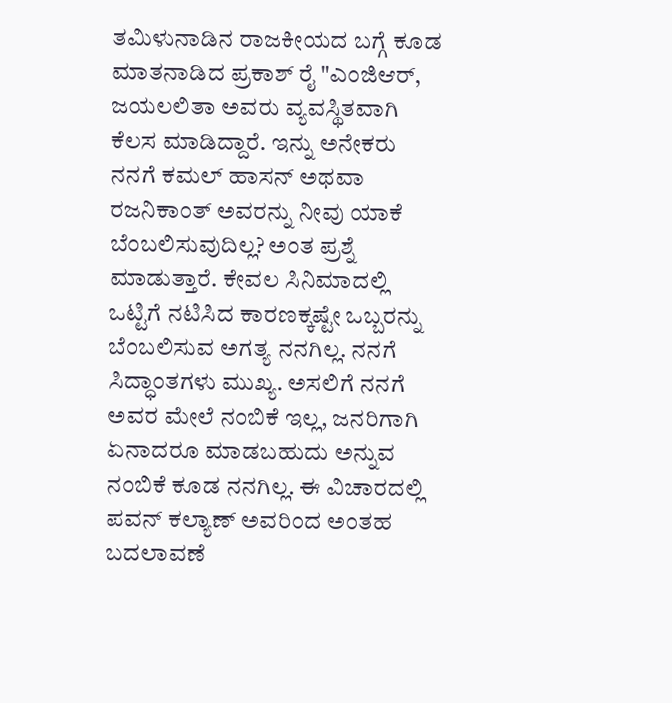ತಮಿಳುನಾಡಿನ ರಾಜಕೀಯದ ಬಗ್ಗೆ ಕೂಡ ಮಾತನಾಡಿದ ಪ್ರಕಾಶ್ ರೈ "ಎಂಜಿಆರ್, ಜಯಲಲಿತಾ ಅವರು ವ್ಯವಸ್ಥಿತವಾಗಿ ಕೆಲಸ ಮಾಡಿದ್ದಾರೆ. ಇನ್ನು ಅನೇಕರು ನನಗೆ ಕಮಲ್ ಹಾಸನ್ ಅಥವಾ ರಜನಿಕಾಂತ್ ಅವರನ್ನು ನೀವು ಯಾಕೆ ಬೆಂಬಲಿಸುವುದಿಲ್ಲ? ಅಂತ ಪ್ರಶ್ನೆ ಮಾಡುತ್ತಾರೆ. ಕೇವಲ ಸಿನಿಮಾದಲ್ಲಿ ಒಟ್ಟಿಗೆ ನಟಿಸಿದ ಕಾರಣಕ್ಕಷ್ಟೇ ಒಬ್ಬರನ್ನು ಬೆಂಬಲಿಸುವ ಅಗತ್ಯ ನನಗಿಲ್ಲ. ನನಗೆ ಸಿದ್ಧಾಂತಗಳು ಮುಖ್ಯ. ಅಸಲಿಗೆ ನನಗೆ ಅವರ ಮೇಲೆ ನಂಬಿಕೆ ಇಲ್ಲ, ಜನರಿಗಾಗಿ ಏನಾದರೂ ಮಾಡಬಹುದು ಅನ್ನುವ ನಂಬಿಕೆ ಕೂಡ ನನಗಿಲ್ಲ. ಈ ವಿಚಾರದಲ್ಲಿ ಪವನ್ ಕಲ್ಯಾಣ್ ಅವರಿಂದ ಅಂತಹ ಬದಲಾವಣೆ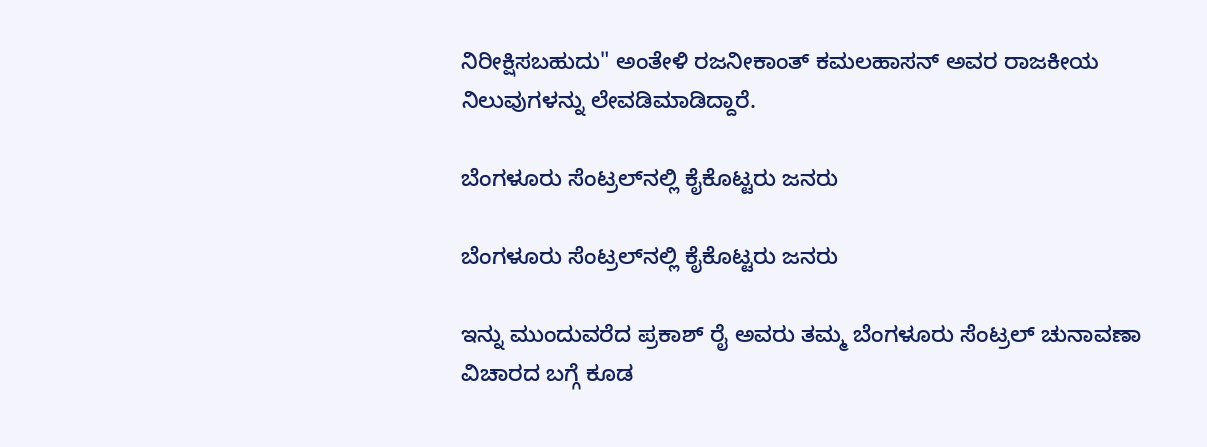ನಿರೀಕ್ಷಿಸಬಹುದು" ಅಂತೇಳಿ ರಜನೀಕಾಂತ್ ಕಮಲಹಾಸನ್ ಅವರ ರಾಜಕೀಯ ನಿಲುವುಗಳನ್ನು ಲೇವಡಿಮಾಡಿದ್ದಾರೆ.

ಬೆಂಗಳೂರು ಸೆಂಟ್ರಲ್‌ನಲ್ಲಿ ಕೈಕೊಟ್ಟರು ಜನರು

ಬೆಂಗಳೂರು ಸೆಂಟ್ರಲ್‌ನಲ್ಲಿ ಕೈಕೊಟ್ಟರು ಜನರು

ಇನ್ನು ಮುಂದುವರೆದ ಪ್ರಕಾಶ್ ರೈ ಅವರು ತಮ್ಮ ಬೆಂಗಳೂರು ಸೆಂಟ್ರಲ್ ಚುನಾವಣಾ ವಿಚಾರದ ಬಗ್ಗೆ ಕೂಡ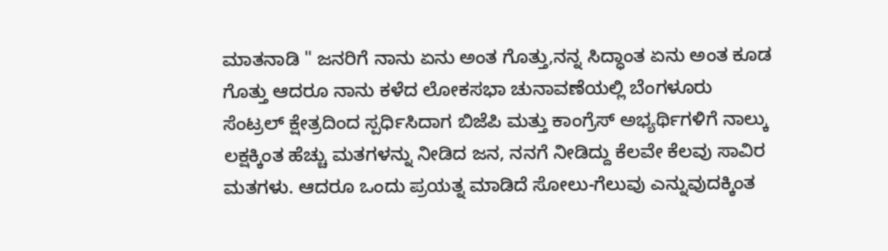ಮಾತನಾಡಿ " ಜನರಿಗೆ ನಾನು ಏನು ಅಂತ ಗೊತ್ತು,ನನ್ನ ಸಿದ್ಧಾಂತ ಏನು ಅಂತ ಕೂಡ ಗೊತ್ತು ಆದರೂ ನಾನು ಕಳೆದ ಲೋಕಸಭಾ ಚುನಾವಣೆಯಲ್ಲಿ ಬೆಂಗಳೂರು ಸೆಂಟ್ರಲ್ ಕ್ಷೇತ್ರದಿಂದ ಸ್ಪರ್ಧಿಸಿದಾಗ ಬಿಜೆಪಿ ಮತ್ತು ಕಾಂಗ್ರೆಸ್ ಅಭ್ಯರ್ಥಿಗಳಿಗೆ ನಾಲ್ಕು ಲಕ್ಷಕ್ಕಿಂತ ಹೆಚ್ಚು ಮತಗಳನ್ನು ನೀಡಿದ ಜನ, ನನಗೆ ನೀಡಿದ್ದು ಕೆಲವೇ ಕೆಲವು ಸಾವಿರ ಮತಗಳು. ಆದರೂ ಒಂದು ಪ್ರಯತ್ನ ಮಾಡಿದೆ ಸೋಲು-ಗೆಲುವು ಎನ್ನುವುದಕ್ಕಿಂತ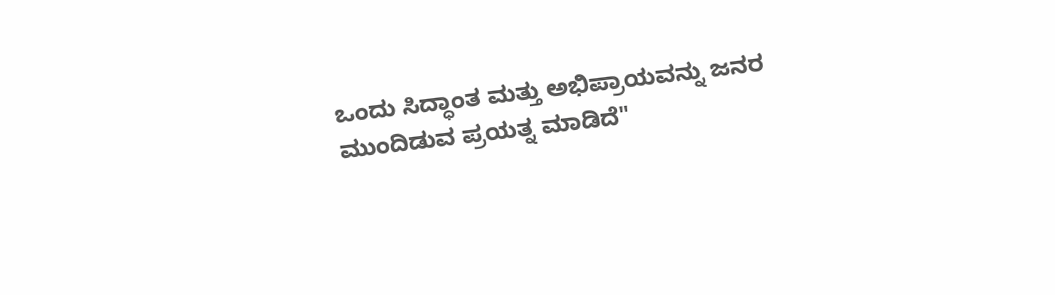ಒಂದು ಸಿದ್ಧಾಂತ ಮತ್ತು ಅಭಿಪ್ರಾಯವನ್ನು ಜನರ ಮುಂದಿಡುವ ಪ್ರಯತ್ನ ಮಾಡಿದೆ"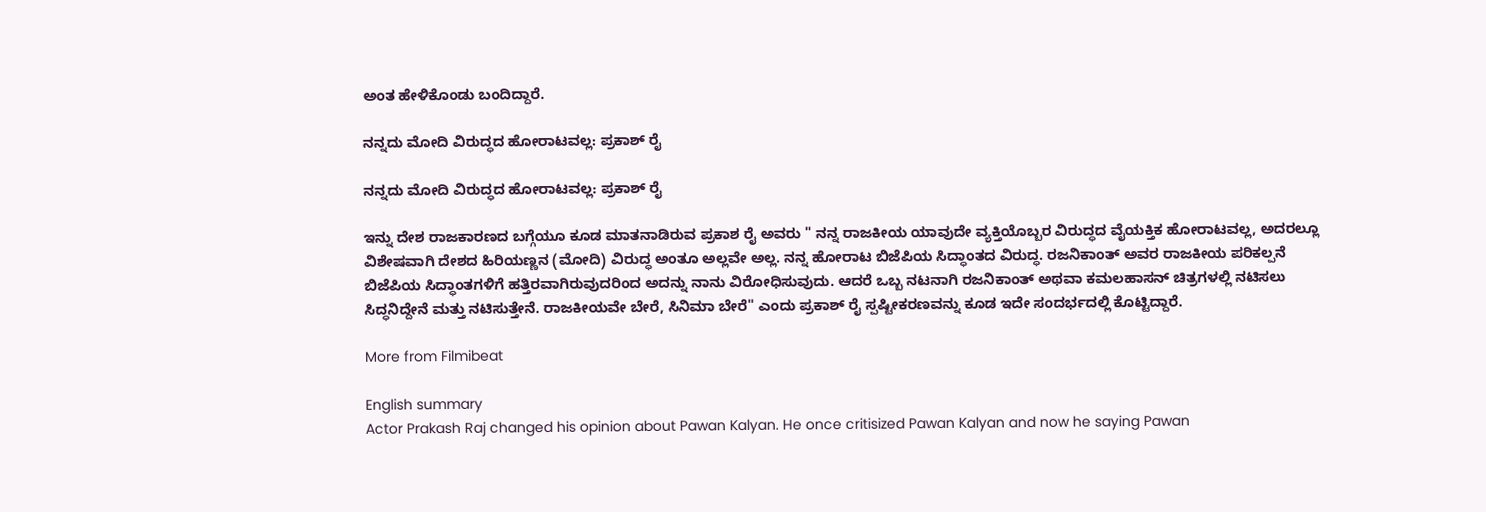ಅಂತ ಹೇಳಿಕೊಂಡು ಬಂದಿದ್ದಾರೆ.

ನನ್ನದು ಮೋದಿ ವಿರುದ್ಧದ ಹೋರಾಟವಲ್ಲ: ಪ್ರಕಾಶ್ ರೈ

ನನ್ನದು ಮೋದಿ ವಿರುದ್ಧದ ಹೋರಾಟವಲ್ಲ: ಪ್ರಕಾಶ್ ರೈ

ಇನ್ನು ದೇಶ ರಾಜಕಾರಣದ ಬಗ್ಗೆಯೂ ಕೂಡ ಮಾತನಾಡಿರುವ ಪ್ರಕಾಶ ರೈ ಅವರು " ನನ್ನ ರಾಜಕೀಯ ಯಾವುದೇ ವ್ಯಕ್ತಿಯೊಬ್ಬರ ವಿರುದ್ಧದ ವೈಯಕ್ತಿಕ ಹೋರಾಟವಲ್ಲ, ಅದರಲ್ಲೂ ವಿಶೇಷವಾಗಿ ದೇಶದ ಹಿರಿಯಣ್ಣನ (ಮೋದಿ) ವಿರುದ್ಧ ಅಂತೂ ಅಲ್ಲವೇ ಅಲ್ಲ. ನನ್ನ ಹೋರಾಟ ಬಿಜೆಪಿಯ ಸಿದ್ಧಾಂತದ ವಿರುದ್ಧ. ರಜನಿಕಾಂತ್ ಅವರ ರಾಜಕೀಯ ಪರಿಕಲ್ಪನೆ ಬಿಜೆಪಿಯ ಸಿದ್ಧಾಂತಗಳಿಗೆ ಹತ್ತಿರವಾಗಿರುವುದರಿಂದ ಅದನ್ನು ನಾನು ವಿರೋಧಿಸುವುದು. ಆದರೆ ಒಬ್ಬ ನಟನಾಗಿ ರಜನಿಕಾಂತ್ ಅಥವಾ ಕಮಲಹಾಸನ್ ಚಿತ್ರಗಳಲ್ಲಿ ನಟಿಸಲು ಸಿದ್ಧನಿದ್ದೇನೆ ಮತ್ತು ನಟಿಸುತ್ತೇನೆ. ರಾಜಕೀಯವೇ ಬೇರೆ, ಸಿನಿಮಾ ಬೇರೆ" ಎಂದು ಪ್ರಕಾಶ್ ರೈ ಸ್ಪಷ್ಟೀಕರಣವನ್ನು ಕೂಡ ಇದೇ ಸಂದರ್ಭದಲ್ಲಿ ಕೊಟ್ಟಿದ್ದಾರೆ.

More from Filmibeat

English summary
Actor Prakash Raj changed his opinion about Pawan Kalyan. He once critisized Pawan Kalyan and now he saying Pawan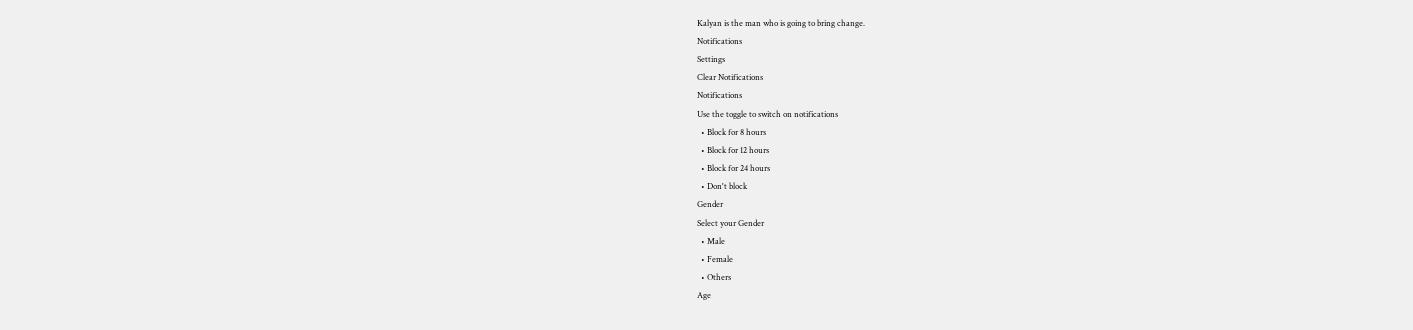Kalyan is the man who is going to bring change.
Notifications
Settings
Clear Notifications
Notifications
Use the toggle to switch on notifications
  • Block for 8 hours
  • Block for 12 hours
  • Block for 24 hours
  • Don't block
Gender
Select your Gender
  • Male
  • Female
  • Others
Age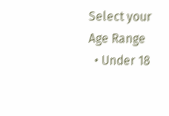Select your Age Range
  • Under 18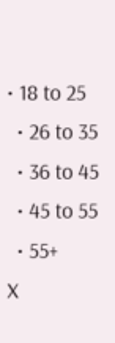• 18 to 25
  • 26 to 35
  • 36 to 45
  • 45 to 55
  • 55+
X